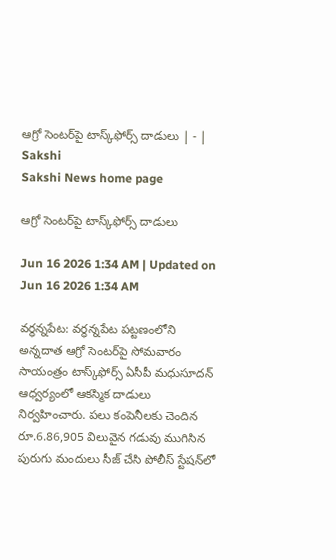ఆగ్రో సెంటర్‌పై టాస్క్‌ఫోర్స్‌ దాడులు | - | Sakshi
Sakshi News home page

ఆగ్రో సెంటర్‌పై టాస్క్‌ఫోర్స్‌ దాడులు

Jun 16 2026 1:34 AM | Updated on Jun 16 2026 1:34 AM

వర్ధన్నపేట: వర్ధన్నపేట పట్టణంలోని అన్నదాత ఆగ్రో సెంటర్‌పై సోమవారం సాయంత్రం టాస్క్‌ఫోర్స్‌ ఏసీపీ మధుసూదన్‌ ఆధ్వర్యంలో ఆకస్మిక దాడులు నిర్వహించారు. పలు కంపెనీలకు చెందిన రూ.6.86,905 విలువైన గడువు ముగిసిన పురుగు మందులు సీజ్‌ చేసి పోలీస్‌ స్టేషన్‌లో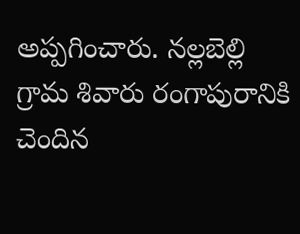అప్పగించారు. నల్లబెల్లి గ్రామ శివారు రంగాపురానికి చెందిన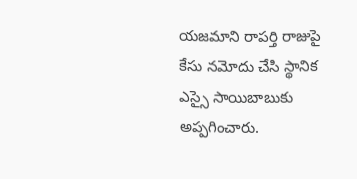యజమాని రాపర్తి రాజుపై కేసు నమోదు చేసి స్థానిక ఎస్సై సాయిబాబుకు అప్పగించారు.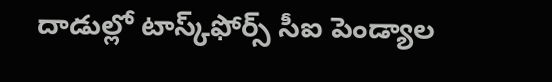దాడుల్లో టాస్క్‌ఫోర్స్‌ సీఐ పెండ్యాల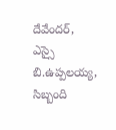దేవేందర్‌, ఎస్సై బి.ఉప్పలయ్య, సిబ్బంది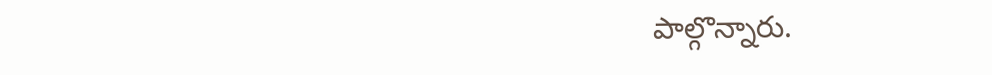పాల్గొన్నారు.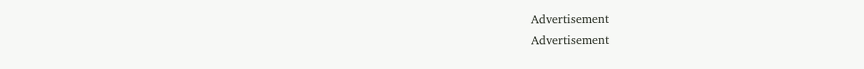Advertisement
Advertisement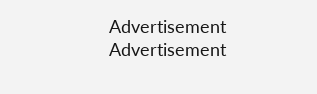Advertisement
Advertisement